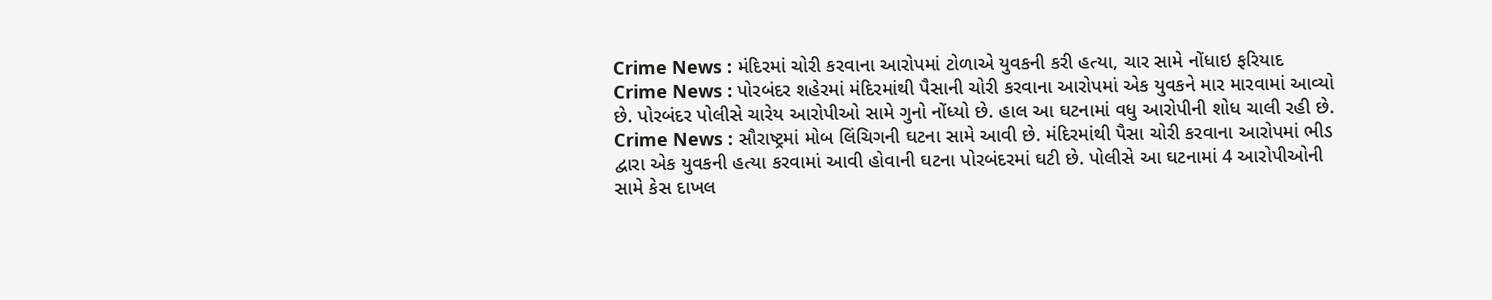Crime News : મંદિરમાં ચોરી કરવાના આરોપમાં ટોળાએ યુવકની કરી હત્યા, ચાર સામે નોંધાઇ ફરિયાદ
Crime News : પોરબંદર શહેરમાં મંદિરમાંથી પૈસાની ચોરી કરવાના આરોપમાં એક યુવકને માર મારવામાં આવ્યો છે. પોરબંદર પોલીસે ચારેય આરોપીઓ સામે ગુનો નોંધ્યો છે. હાલ આ ઘટનામાં વધુ આરોપીની શોધ ચાલી રહી છે.
Crime News : સૌરાષ્ટ્રમાં મોબ લિંચિગની ઘટના સામે આવી છે. મંદિરમાંથી પૈસા ચોરી કરવાના આરોપમાં ભીડ દ્વારા એક યુવકની હત્યા કરવામાં આવી હોવાની ઘટના પોરબંદરમાં ઘટી છે. પોલીસે આ ઘટનામાં 4 આરોપીઓની સામે કેસ દાખલ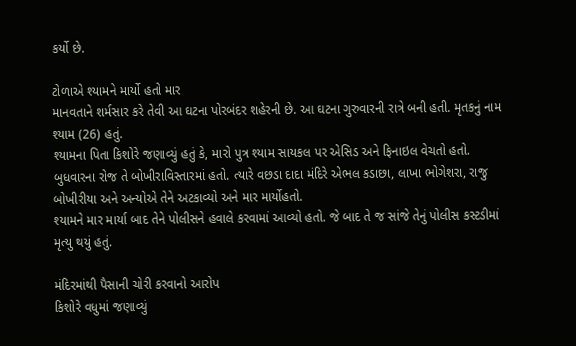કર્યો છે.

ટોળાએ શ્યામને માર્યો હતો માર
માનવતાને શર્મસાર કરે તેવી આ ઘટના પોરબંદર શહેરની છે. આ ઘટના ગુરુવારની રાત્રે બની હતી. મૃતકનું નામ શ્યામ (26) હતું.
શ્યામના પિતા કિશોરે જણાવ્યું હતું કે, મારો પુત્ર શ્યામ સાયકલ પર એસિડ અને ફિનાઇલ વેચતો હતો. બુધવારના રોજ તે બોખીરાવિસ્તારમાં હતો. ત્યારે વછડા દાદા મંદિરે એભલ કડાછા, લાખા ભોગેશરા, રાજુ બોખીરીયા અને અન્યોએ તેને અટકાવ્યો અને માર માર્યોહતો.
શ્યામને માર માર્યા બાદ તેને પોલીસને હવાલે કરવામાં આવ્યો હતો. જે બાદ તે જ સાંજે તેનું પોલીસ કસ્ટડીમાં મૃત્યુ થયું હતું.

મંદિરમાંથી પૈસાની ચોરી કરવાનો આરોપ
કિશોરે વધુમાં જણાવ્યું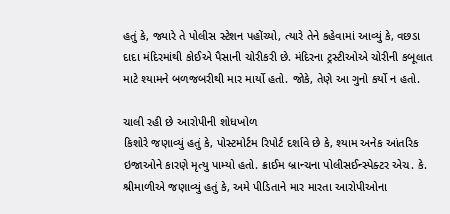હતું કે, જ્યારે તે પોલીસ સ્ટેશન પહોંચ્યો, ત્યારે તેને કહેવામાં આવ્યું કે, વછડા દાદા મંદિરમાંથી કોઈએ પૈસાની ચોરીકરી છે. મંદિરના ટ્રસ્ટીઓએ ચોરીની કબૂલાત માટે શ્યામને બળજબરીથી માર માર્યો હતો. જોકે, તેણે આ ગુનો કર્યો ન હતો.

ચાલી રહી છે આરોપીની શોધખોળ
કિશોરે જણાવ્યું હતું કે, પોસ્ટમોર્ટમ રિપોર્ટ દર્શાવે છે કે, શ્યામ અનેક આંતરિક ઇજાઓને કારણે મૃત્યુ પામ્યો હતો. ક્રાઈમ બ્રાન્ચના પોલીસઈન્સ્પેક્ટર એચ. કે. શ્રીમાળીએ જણાવ્યું હતું કે, અમે પીડિતાને માર મારતા આરોપીઓના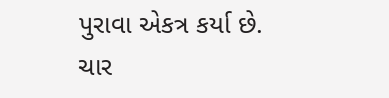પુરાવા એકત્ર કર્યા છે. ચાર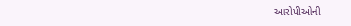આરોપીઓની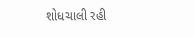શોધચાલી રહી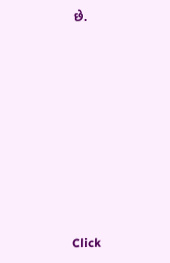છે.












Click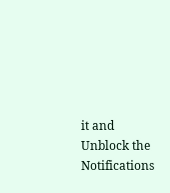it and Unblock the Notifications